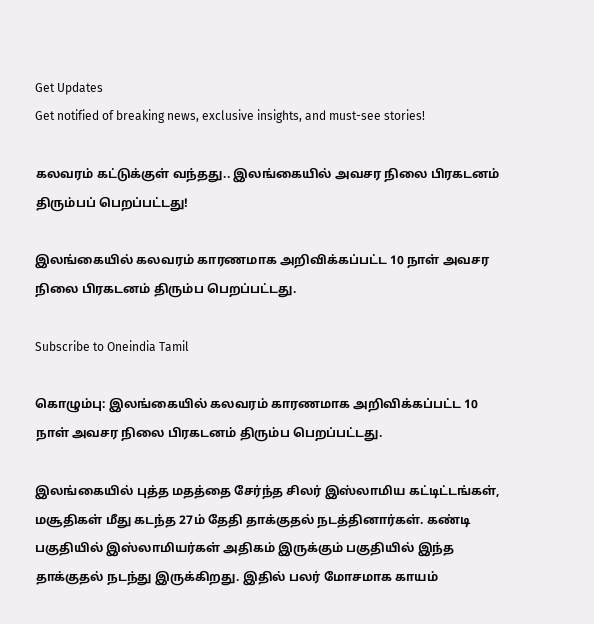Get Updates
Get notified of breaking news, exclusive insights, and must-see stories!

கலவரம் கட்டுக்குள் வந்தது.. இலங்கையில் அவசர நிலை பிரகடனம் திரும்பப் பெறப்பட்டது!

இலங்கையில் கலவரம் காரணமாக அறிவிக்கப்பட்ட 10 நாள் அவசர நிலை பிரகடனம் திரும்ப பெறப்பட்டது.

Subscribe to Oneindia Tamil

கொழும்பு: இலங்கையில் கலவரம் காரணமாக அறிவிக்கப்பட்ட 10 நாள் அவசர நிலை பிரகடனம் திரும்ப பெறப்பட்டது.

இலங்கையில் புத்த மதத்தை சேர்ந்த சிலர் இஸ்லாமிய கட்டிட்டங்கள், மசூதிகள் மீது கடந்த 27ம் தேதி தாக்குதல் நடத்தினார்கள். கண்டி பகுதியில் இஸ்லாமியர்கள் அதிகம் இருக்கும் பகுதியில் இந்த தாக்குதல் நடந்து இருக்கிறது. இதில் பலர் மோசமாக காயம்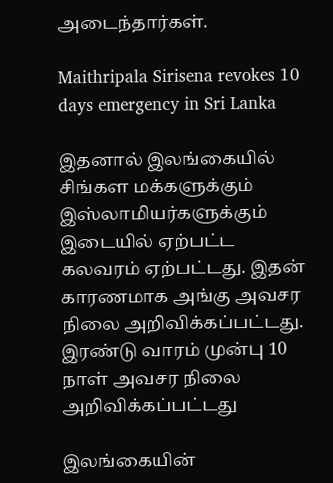அடைந்தார்கள்.

Maithripala Sirisena revokes 10 days emergency in Sri Lanka

இதனால் இலங்கையில் சிங்கள மக்களுக்கும் இஸ்லாமியர்களுக்கும் இடையில் ஏற்பட்ட கலவரம் ஏற்பட்டது. இதன் காரணமாக அங்கு அவசர நிலை அறிவிக்கப்பட்டது. இரண்டு வாரம் முன்பு 10 நாள் அவசர நிலை அறிவிக்கப்பட்டது

இலங்கையின்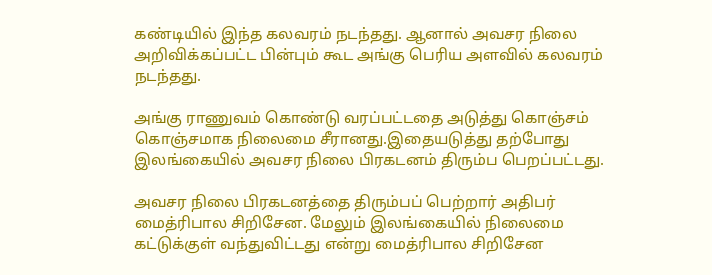கண்டியில் இந்த கலவரம் நடந்தது. ஆனால் அவசர நிலை அறிவிக்கப்பட்ட பின்பும் கூட அங்கு பெரிய அளவில் கலவரம் நடந்தது.

அங்கு ராணுவம் கொண்டு வரப்பட்டதை அடுத்து கொஞ்சம் கொஞ்சமாக நிலைமை சீரானது.இதையடுத்து தற்போது இலங்கையில் அவசர நிலை பிரகடனம் திரும்ப பெறப்பட்டது.

அவசர நிலை பிரகடனத்தை திரும்பப் பெற்றார் அதிபர் மைத்ரிபால சிறிசேன. மேலும் இலங்கையில் நிலைமை கட்டுக்குள் வந்துவிட்டது என்று மைத்ரிபால சிறிசேன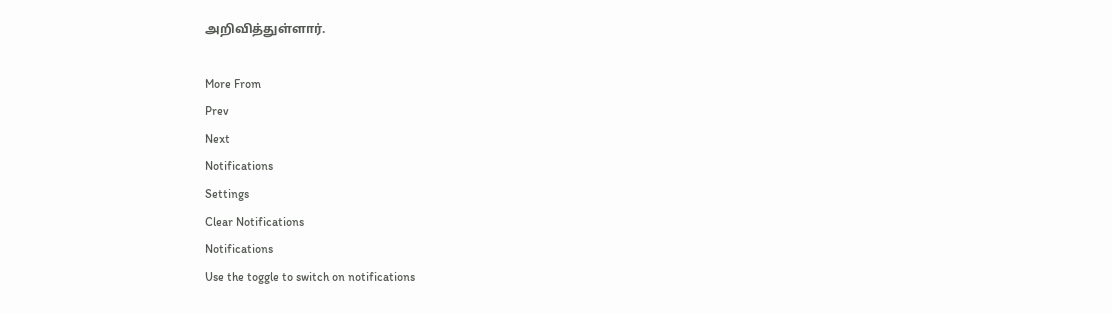அறிவித்துள்ளார்.

More From
Prev
Next
Notifications
Settings
Clear Notifications
Notifications
Use the toggle to switch on notifications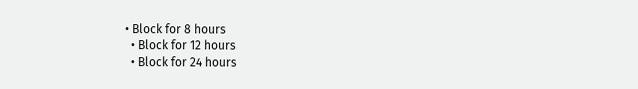• Block for 8 hours
  • Block for 12 hours
  • Block for 24 hours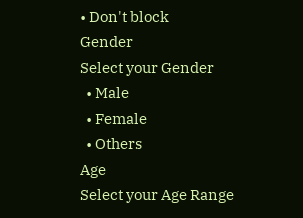• Don't block
Gender
Select your Gender
  • Male
  • Female
  • Others
Age
Select your Age Range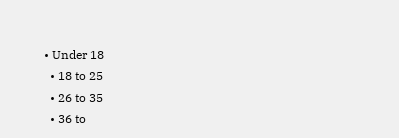• Under 18
  • 18 to 25
  • 26 to 35
  • 36 to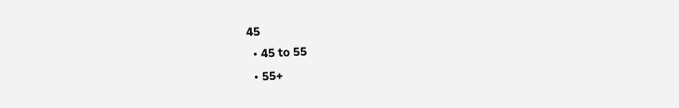45
  • 45 to 55
  • 55+